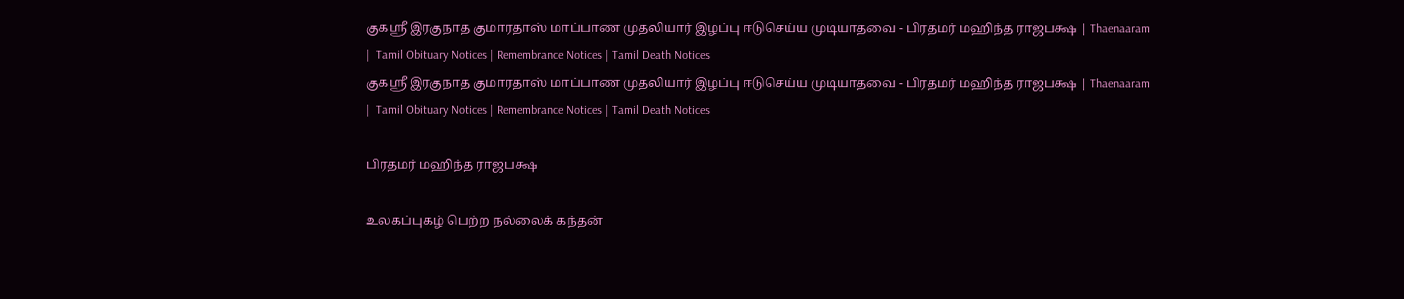குகஸ்ரீ இரகுநாத குமாரதாஸ் மாப்பாண முதலியார் இழப்பு ஈடுசெய்ய முடியாதவை - பிரதமர் மஹிந்த ராஜபக்ஷ | Thaenaaram |  Tamil Obituary Notices | Remembrance Notices | Tamil Death Notices
குகஸ்ரீ இரகுநாத குமாரதாஸ் மாப்பாண முதலியார் இழப்பு ஈடுசெய்ய முடியாதவை - பிரதமர் மஹிந்த ராஜபக்ஷ | Thaenaaram |  Tamil Obituary Notices | Remembrance Notices | Tamil Death Notices

பிரதமர் மஹிந்த ராஜபக்ஷ

உலகப்புகழ் பெற்ற நல்லைக் கந்தன்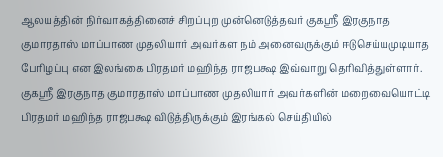ஆலயத்தின் நிர்வாகத்தினைச் சிறப்புற முன்னெடுத்தவர் குகஸ்ரீ இரகுநாத குமாரதாஸ் மாப்பாண முதலியார் அவர்கள நம் அனைவருக்கும் ஈடுசெய்யமுடியாத பேரிழப்பு என இலங்கை பிரதமர் மஹிந்த ராஜபக்ஷ இவ்வாறு தெரிவித்துள்ளார்.
குகஸ்ரீ இரகுநாத குமாரதாஸ் மாப்பாண முதலியார் அவர்களின் மறைவையொட்டி பிரதமர் மஹிந்த ராஜபக்ஷ விடுத்திருக்கும் இரங்கல் செய்தியில்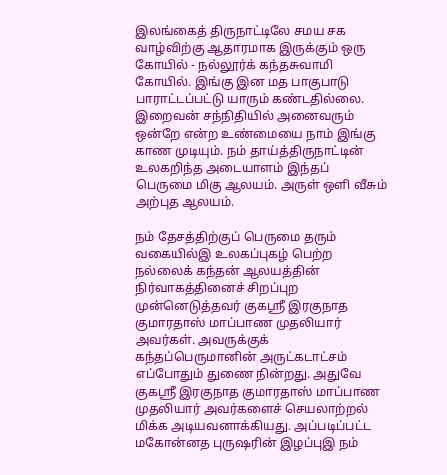இலங்கைத் திருநாட்டிலே சமய சக வாழ்விற்கு ஆதாரமாக இருக்கும் ஒரு கோயில் - நல்லூர்க் கந்தசுவாமி கோயில். இங்கு இன மத பாகுபாடு பாராட்டப்பட்டு யாரும் கண்டதில்லை. இறைவன் சந்நிதியில் அனைவரும் ஒன்றே என்ற உண்மையை நாம் இங்கு காண முடியும். நம் தாய்த்திருநாட்டின் உலகறிந்த அடையாளம் இந்தப் பெருமை மிகு ஆலயம். அருள் ஒளி வீசும் அற்புத ஆலயம்.

நம் தேசத்திற்குப் பெருமை தரும் வகையில்இ உலகப்புகழ் பெற்ற நல்லைக் கந்தன் ஆலயத்தின் நிர்வாகத்தினைச் சிறப்புற முன்னெடுத்தவர் குகஸ்ரீ இரகுநாத குமாரதாஸ் மாப்பாண முதலியார் அவர்கள். அவருக்குக் கந்தப்பெருமானின் அருட்கடாட்சம் எப்போதும் துணை நின்றது. அதுவே குகஸ்ரீ இரகுநாத குமாரதாஸ் மாப்பாண முதலியார் அவர்களைச் செயலாற்றல் மிக்க அடியவனாக்கியது. அப்படிப்பட்ட மகோன்னத புருஷரின் இழப்புஇ நம்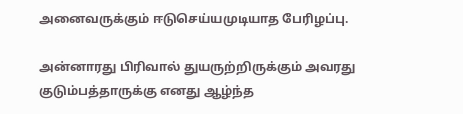அனைவருக்கும் ஈடுசெய்யமுடியாத பேரிழப்பு.

அன்னாரது பிரிவால் துயருற்றிருக்கும் அவரது குடும்பத்தாருக்கு எனது ஆழ்ந்த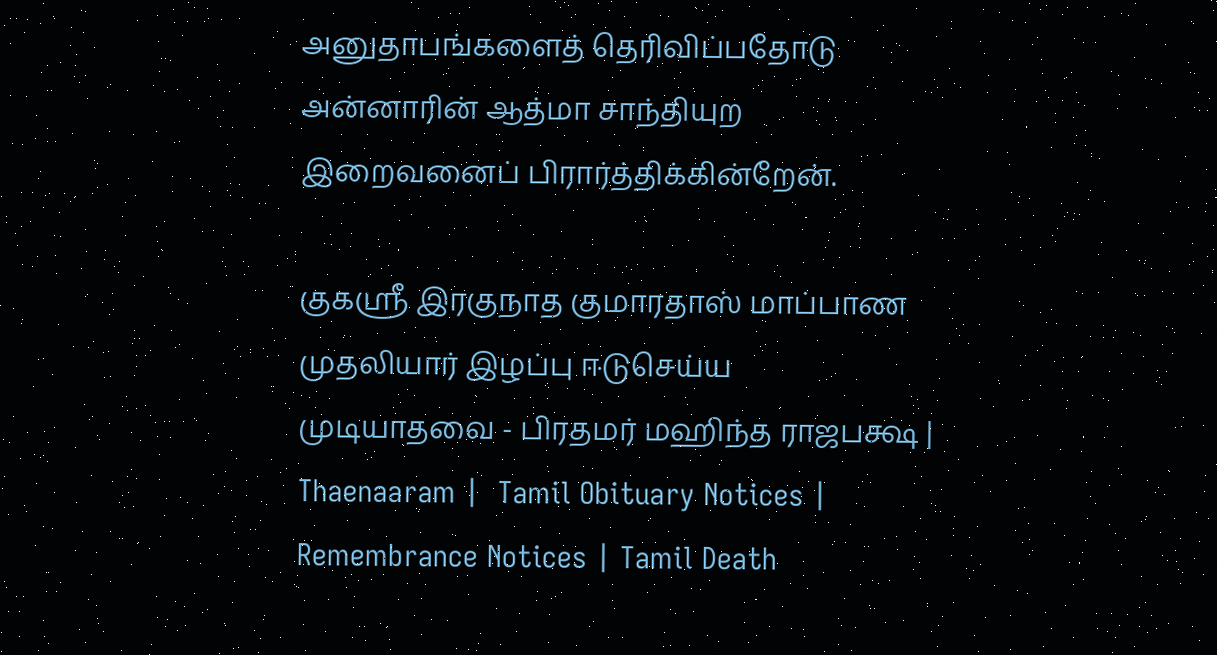அனுதாபங்களைத் தெரிவிப்பதோடு அன்னாரின் ஆத்மா சாந்தியுற இறைவனைப் பிரார்த்திக்கின்றேன்.

குகஸ்ரீ இரகுநாத குமாரதாஸ் மாப்பாண முதலியார் இழப்பு ஈடுசெய்ய முடியாதவை - பிரதமர் மஹிந்த ராஜபக்ஷ | Thaenaaram |  Tamil Obituary Notices | Remembrance Notices | Tamil Death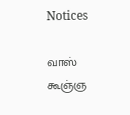Notices

வாஸ் கூஞ்ஞ